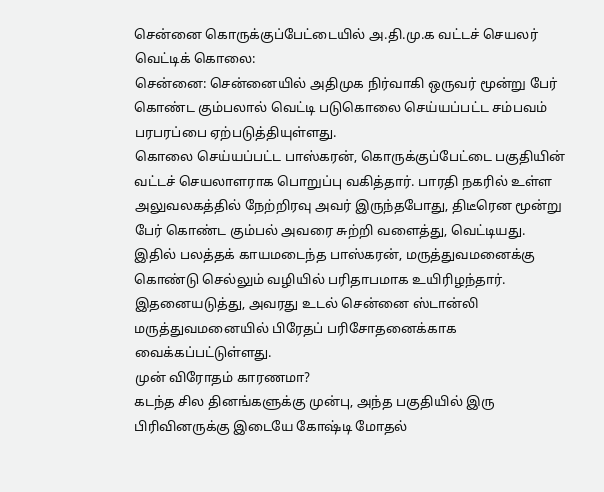சென்னை கொருக்குப்பேட்டையில் அ.தி.மு.க வட்டச் செயலர் வெட்டிக் கொலை:
சென்னை: சென்னையில் அதிமுக நிர்வாகி ஒருவர் மூன்று பேர் கொண்ட கும்பலால் வெட்டி படுகொலை செய்யப்பட்ட சம்பவம் பரபரப்பை ஏற்படுத்தியுள்ளது.
கொலை செய்யப்பட்ட பாஸ்கரன், கொருக்குப்பேட்டை பகுதியின் வட்டச் செயலாளராக பொறுப்பு வகித்தார். பாரதி நகரில் உள்ள அலுவலகத்தில் நேற்றிரவு அவர் இருந்தபோது, திடீரென மூன்று பேர் கொண்ட கும்பல் அவரை சுற்றி வளைத்து, வெட்டியது. இதில் பலத்தக் காயமடைந்த பாஸ்கரன், மருத்துவமனைக்கு கொண்டு செல்லும் வழியில் பரிதாபமாக உயிரிழந்தார். இதனையடுத்து, அவரது உடல் சென்னை ஸ்டான்லி மருத்துவமனையில் பிரேதப் பரிசோதனைக்காக வைக்கப்பட்டுள்ளது.
முன் விரோதம் காரணமா?
கடந்த சில தினங்களுக்கு முன்பு, அந்த பகுதியில் இரு பிரிவினருக்கு இடையே கோஷ்டி மோதல்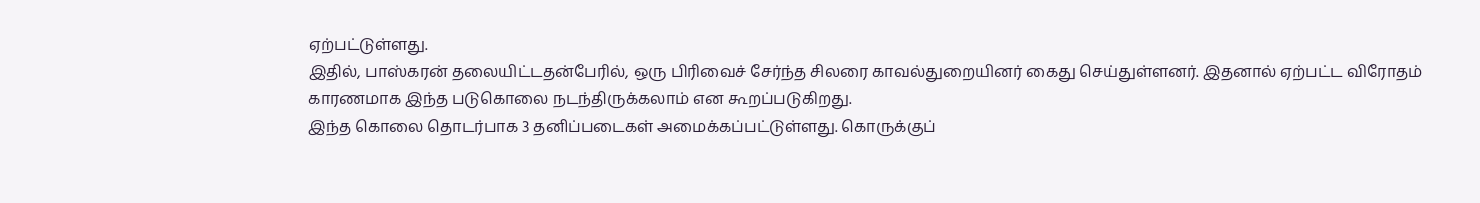ஏற்பட்டுள்ளது.
இதில், பாஸ்கரன் தலையிட்டதன்பேரில், ஒரு பிரிவைச் சேர்ந்த சிலரை காவல்துறையினர் கைது செய்துள்ளனர். இதனால் ஏற்பட்ட விரோதம் காரணமாக இந்த படுகொலை நடந்திருக்கலாம் என கூறப்படுகிறது.
இந்த கொலை தொடர்பாக 3 தனிப்படைகள் அமைக்கப்பட்டுள்ளது. கொருக்குப்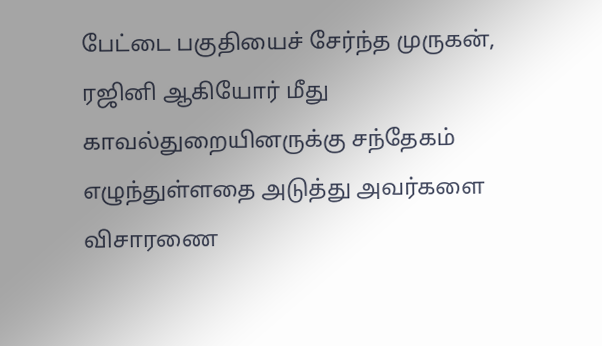பேட்டை பகுதியைச் சேர்ந்த முருகன், ரஜினி ஆகியோர் மீது காவல்துறையினருக்கு சந்தேகம் எழுந்துள்ளதை அடுத்து அவர்களை விசாரணை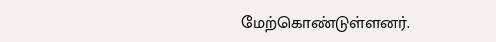மேற்கொண்டுள்ளனர்.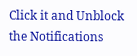Click it and Unblock the Notifications